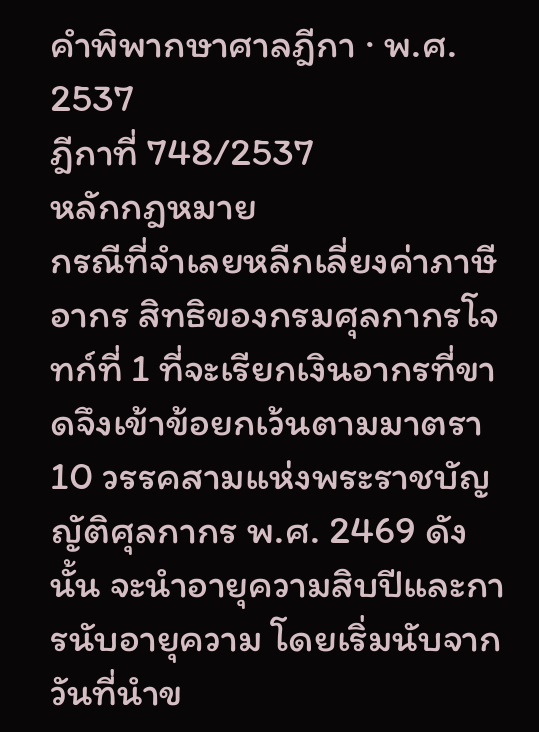คำพิพากษาศาลฎีกา · พ.ศ. 2537
ฎีกาที่ 748/2537
หลักกฎหมาย
กรณีที่จำเลยหลีกเลี่ยงค่าภาษีอากร สิทธิของกรมศุลกากรโจทก์ที่ 1 ที่จะเรียกเงินอากรที่ขาดจึงเข้าข้อยกเว้นตามมาตรา10 วรรคสามแห่งพระราชบัญญัติศุลกากร พ.ศ. 2469 ดังนั้น จะนำอายุความสิบปีและการนับอายุความ โดยเริ่มนับจากวันที่นำข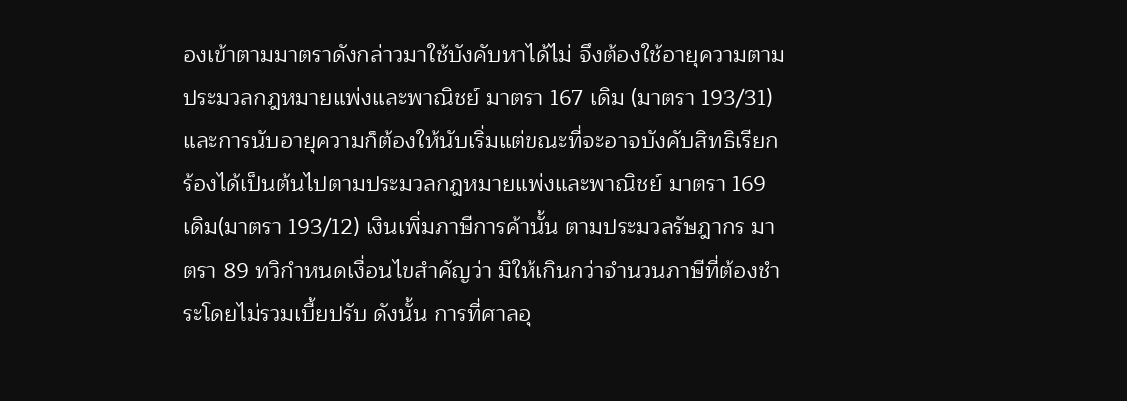องเข้าตามมาตราดังกล่าวมาใช้บังคับหาได้ไม่ จึงต้องใช้อายุความตามประมวลกฎหมายแพ่งและพาณิชย์ มาตรา 167 เดิม (มาตรา 193/31)และการนับอายุความก็ต้องให้นับเริ่มแต่ขณะที่จะอาจบังคับสิทธิเรียกร้องได้เป็นต้นไปตามประมวลกฎหมายแพ่งและพาณิชย์ มาตรา 169 เดิม(มาตรา 193/12) เงินเพิ่มภาษีการค้านั้น ตามประมวลรัษฎากร มาตรา 89 ทวิกำหนดเงื่อนไขสำคัญว่า มิให้เกินกว่าจำนวนภาษีที่ต้องชำระโดยไม่รวมเบี้ยปรับ ดังนั้น การที่ศาลอุ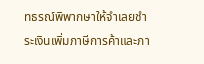ทธรณ์พิพากษาให้จำเลยชำระเงินเพิ่มภาษีการค้าและภา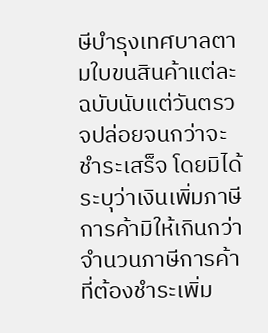ษีบำรุงเทศบาลตามใบขนสินค้าแต่ละฉบับนับแต่วันตรวจปล่อยจนกว่าจะชำระเสร็จ โดยมิได้ระบุว่าเงินเพิ่มภาษีการค้ามิให้เกินกว่าจำนวนภาษีการค้าที่ต้องชำระเพิ่ม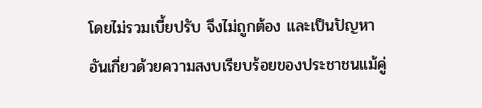โดยไม่รวมเบี้ยปรับ จึงไม่ถูกต้อง และเป็นปัญหาอันเกี่ยวด้วยความสงบเรียบร้อยของประชาชนแม้คู่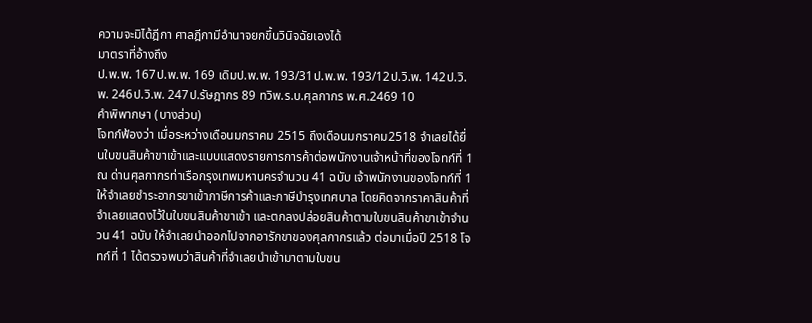ความจะมิได้ฎีกา ศาลฎีกามีอำนาจยกขึ้นวินิจฉัยเองได้
มาตราที่อ้างถึง
ป.พ.พ. 167ป.พ.พ. 169 เดิมป.พ.พ. 193/31ป.พ.พ. 193/12ป.วิ.พ. 142ป.วิ.พ. 246ป.วิ.พ. 247ป.รัษฎากร 89 ทวิพ.ร.บ.ศุลกากร พ.ศ.2469 10
คำพิพากษา (บางส่วน)
โจทก์ฟ้องว่า เมื่อระหว่างเดือนมกราคม 2515 ถึงเดือนมกราคม2518 จำเลยได้ยื่นใบขนสินค้าขาเข้าและแบบแสดงรายการการค้าต่อพนักงานเจ้าหน้าที่ของโจทก์ที่ 1 ณ ด่านศุลกากรท่าเรือกรุงเทพมหานครจำนวน 41 ฉบับ เจ้าพนักงานของโจทก์ที่ 1 ให้จำเลยชำระอากรขาเข้าภาษีการค้าและภาษีบำรุงเทศบาล โดยคิดจากราคาสินค้าที่จำเลยแสดงไว้ในใบขนสินค้าขาเข้า และตกลงปล่อยสินค้าตามใบขนสินค้าขาเข้าจำนวน 41 ฉบับ ให้จำเลยนำออกไปจากอารักขาของศุลกากรแล้ว ต่อมาเมื่อปี 2518 โจทก์ที่ 1 ได้ตรวจพบว่าสินค้าที่จำเลยนำเข้ามาตามใบขน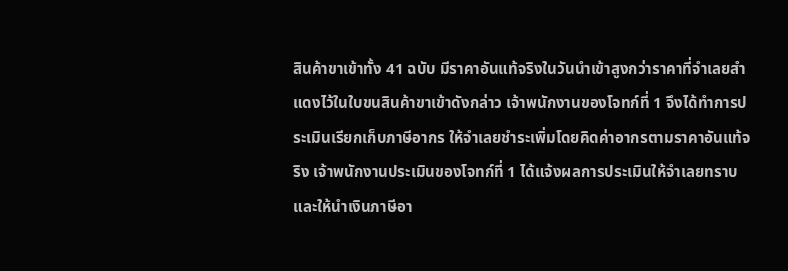สินค้าขาเข้าทั้ง 41 ฉบับ มีราคาอันแท้จริงในวันนำเข้าสูงกว่าราคาที่จำเลยสำแดงไว้ในใบขนสินค้าขาเข้าดังกล่าว เจ้าพนักงานของโจทก์ที่ 1 จึงได้ทำการประเมินเรียกเก็บภาษีอากร ให้จำเลยชำระเพิ่มโดยคิดค่าอากรตามราคาอันแท้จริง เจ้าพนักงานประเมินของโจทก์ที่ 1 ได้แจ้งผลการประเมินให้จำเลยทราบและให้นำเงินภาษีอา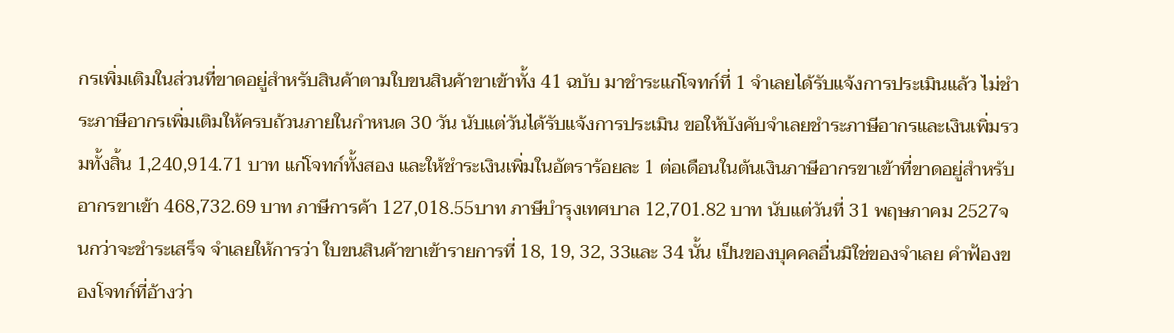กรเพิ่มเติมในส่วนที่ขาดอยู่สำหรับสินค้าตามใบขนสินค้าขาเข้าทั้ง 41 ฉบับ มาชำระแก่โจทก์ที่ 1 จำเลยได้รับแจ้งการประเมินแล้ว ไม่ชำระภาษีอากรเพิ่มเติมให้ครบถ้วนภายในกำหนด 30 วัน นับแต่วันได้รับแจ้งการประเมิน ขอให้บังคับจำเลยชำระภาษีอากรและเงินเพิ่มรวมทั้งสิ้น 1,240,914.71 บาท แก่โจทก์ทั้งสอง และให้ชำระเงินเพิ่มในอัตราร้อยละ 1 ต่อเดือนในต้นเงินภาษีอากรขาเข้าที่ขาดอยู่สำหรับอากรขาเข้า 468,732.69 บาท ภาษีการค้า 127,018.55บาท ภาษีบำรุงเทศบาล 12,701.82 บาท นับแต่วันที่ 31 พฤษภาคม 2527จนกว่าจะชำระเสร็จ จำเลยให้การว่า ใบขนสินค้าขาเข้ารายการที่ 18, 19, 32, 33และ 34 นั้น เป็นของบุคคลอื่นมิใช่ของจำเลย คำฟ้องของโจทก์ที่อ้างว่า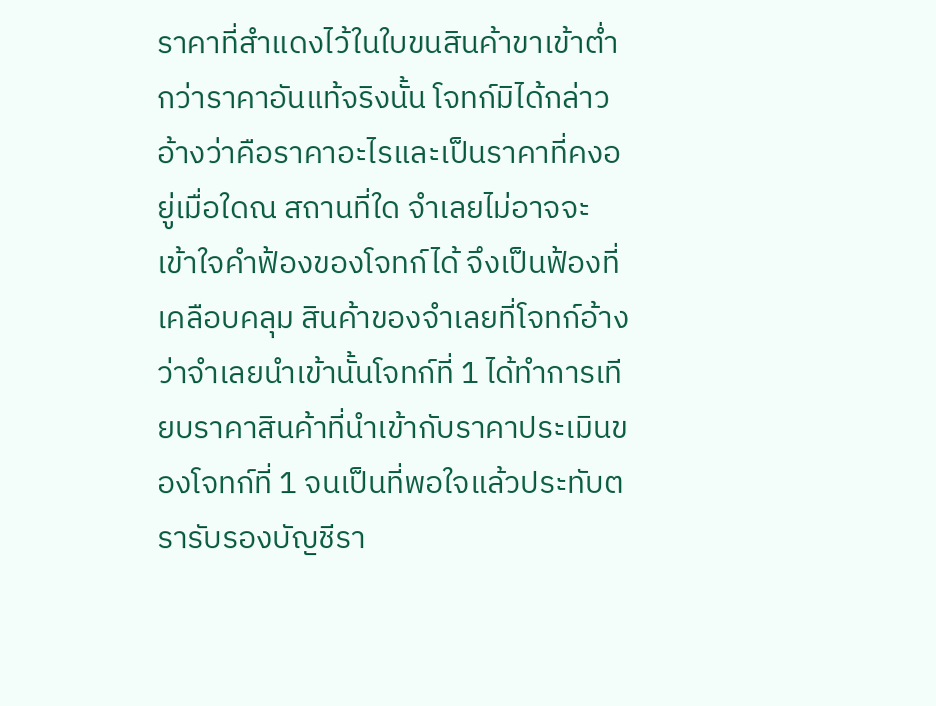ราคาที่สำแดงไว้ในใบขนสินค้าขาเข้าต่ำกว่าราคาอันแท้จริงนั้น โจทก์มิได้กล่าวอ้างว่าคือราคาอะไรและเป็นราคาที่คงอยู่เมื่อใดณ สถานที่ใด จำเลยไม่อาจจะเข้าใจคำฟ้องของโจทก์ได้ จึงเป็นฟ้องที่เคลือบคลุม สินค้าของจำเลยที่โจทก์อ้างว่าจำเลยนำเข้านั้นโจทก์ที่ 1 ได้ทำการเทียบราคาสินค้าที่นำเข้ากับราคาประเมินของโจทก์ที่ 1 จนเป็นที่พอใจแล้วประทับตรารับรองบัญชีรา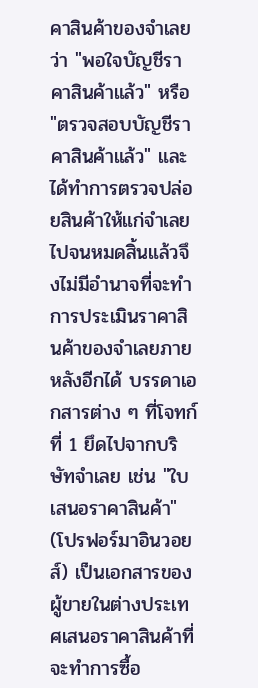คาสินค้าของจำเลยว่า "พอใจบัญชีราคาสินค้าแล้ว" หรือ "ตรวจสอบบัญชีราคาสินค้าแล้ว" และได้ทำการตรวจปล่อยสินค้าให้แก่จำเลยไปจนหมดสิ้นแล้วจึงไม่มีอำนาจที่จะทำการประเมินราคาสินค้าของจำเลยภายหลังอีกได้ บรรดาเอกสารต่าง ๆ ที่โจทก์ที่ 1 ยึดไปจากบริษัทจำเลย เช่น "ใบเสนอราคาสินค้า" (โปรฟอร์มาอินวอยส์) เป็นเอกสารของผู้ขายในต่างประเทศเสนอราคาสินค้าที่จะทำการซื้อ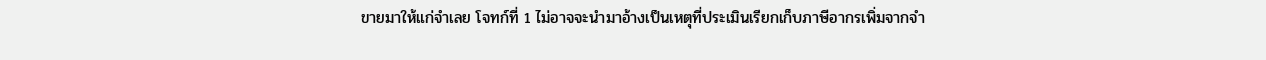ขายมาให้แก่จำเลย โจทก์ที่ 1 ไม่อาจจะนำมาอ้างเป็นเหตุที่ประเมินเรียกเก็บภาษีอากรเพิ่มจากจำ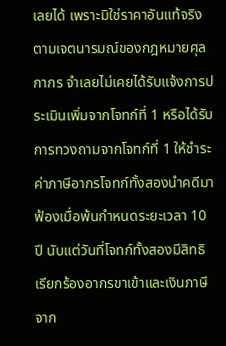เลยได้ เพราะมิใช่ราคาอันแท้จริงตามเจตนารมณ์ของกฎหมายศุลกากร จำเลยไม่เคยได้รับแจ้งการประเมินเพิ่มจากโจทก์ที่ 1 หรือได้รับการทวงถามจากโจทก์ที่ 1 ให้ชำระค่าภาษีอากรโจทก์ทั้งสองนำคดีมาฟ้องเมื่อพ้นกำหนดระยะเวลา 10 ปี นับแต่วันที่โจทก์ทั้งสองมีสิทธิเรียกร้องอากรขาเข้าและเงินภาษีจาก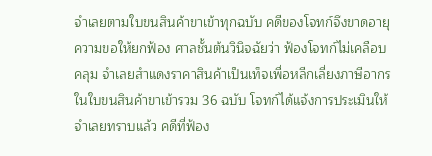จำเลยตามใบขนสินค้าขาเข้าทุกฉบับ คดีของโจทก์จึงขาดอายุความขอให้ยกฟ้อง ศาลชั้นต้นวินิจฉัยว่า ฟ้องโจทก์ไม่เคลือบคลุม จำเลยสำแดงราคาสินค้าเป็นเท็จเพื่อหลีกเลี่ยงภาษีอากรในใบขนสินค้าขาเข้ารวม 36 ฉบับ โจทก์ได้แจ้งการประเมินให้จำเลยทราบแล้ว คดีที่ฟ้อง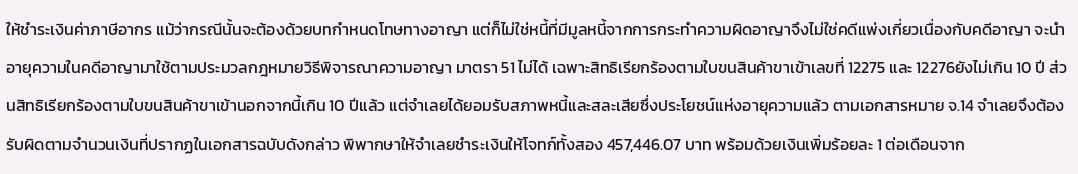ให้ชำระเงินค่าภาษีอากร แม้ว่ากรณีนั้นจะต้องด้วยบทกำหนดโทษทางอาญา แต่ก็ไม่ใช่หนี้ที่มีมูลหนี้จากการกระทำความผิดอาญาจึงไม่ใช่คดีแพ่งเกี่ยวเนื่องกับคดีอาญา จะนำอายุความในคดีอาญามาใช้ตามประมวลกฎหมายวิธีพิจารณาความอาญา มาตรา 51 ไม่ได้ เฉพาะสิทธิเรียกร้องตามใบขนสินค้าขาเข้าเลขที่ 12275 และ 12276ยังไม่เกิน 10 ปี ส่วนสิทธิเรียกร้องตามใบขนสินค้าขาเข้านอกจากนี้เกิน 10 ปีแล้ว แต่จำเลยได้ยอมรับสภาพหนี้และสละเสียซึ่งประโยชน์แห่งอายุความแล้ว ตามเอกสารหมาย จ.14 จำเลยจึงต้องรับผิดตามจำนวนเงินที่ปรากฏในเอกสารฉบับดังกล่าว พิพากษาให้จำเลยชำระเงินให้โจทก์ทั้งสอง 457,446.07 บาท พร้อมด้วยเงินเพิ่มร้อยละ 1 ต่อเดือนจาก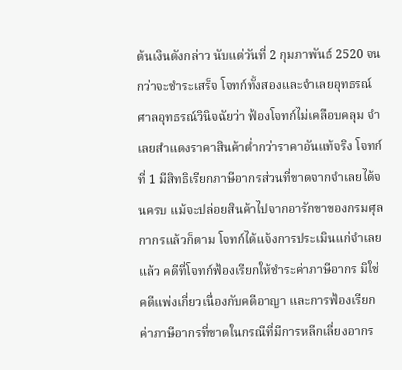ต้นเงินดังกล่าว นับแต่วันที่ 2 กุมภาพันธ์ 2520 จนกว่าจะชำระเสร็จ โจทก์ทั้งสองและจำเลยอุทธรณ์ ศาลอุทธรณ์วินิจฉัยว่า ฟ้องโจทก์ไม่เคลือบคลุม จำเลยสำแดงราคาสินค้าต่ำกว่าราคาอันแท้จริง โจทก์ที่ 1 มีสิทธิเรียกภาษีอากรส่วนที่ขาดจากจำเลยได้จนครบ แม้จะปล่อยสินค้าไปจากอารักขาของกรมศุลกากรแล้วก็ตาม โจทก์ได้แจ้งการประเมินแก่จำเลยแล้ว คดีที่โจทก์ฟ้องเรียกให้ชำระค่าภาษีอากร มิใช่คดีแพ่งเกี่ยวเนื่องกับคดีอาญา และการฟ้องเรียกค่าภาษีอากรที่ขาดในกรณีที่มีการหลีกเลี่ยงอากร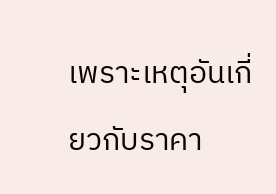เพราะเหตุอันเกี่ยวกับราคา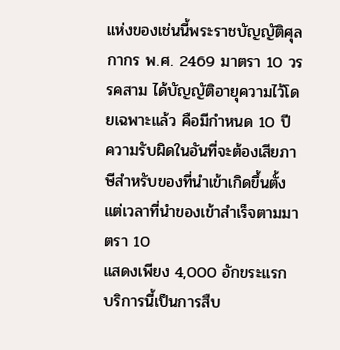แห่งของเช่นนี้พระราชบัญญัติศุลกากร พ.ศ. 2469 มาตรา 10 วรรคสาม ได้บัญญัติอายุความไว้โดยเฉพาะแล้ว คือมีกำหนด 10 ปี ความรับผิดในอันที่จะต้องเสียภาษีสำหรับของที่นำเข้าเกิดขึ้นตั้งแต่เวลาที่นำของเข้าสำเร็จตามมาตรา 10
แสดงเพียง 4,000 อักขระแรก บริการนี้เป็นการสืบ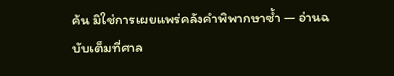ค้น มิใช่การเผยแพร่คลังคำพิพากษาซ้ำ — อ่านฉบับเต็มที่ศาล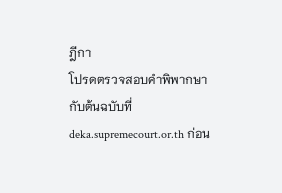ฎีกา
โปรดตรวจสอบคำพิพากษากับต้นฉบับที่ deka.supremecourt.or.th ก่อน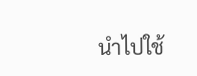นำไปใช้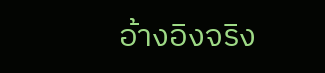อ้างอิงจริง